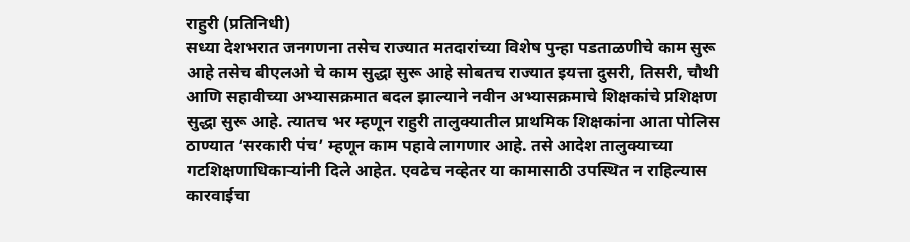राहुरी (प्रतिनिधी)
सध्या देशभरात जनगणना तसेच राज्यात मतदारांच्या विशेष पुन्हा पडताळणीचे काम सुरू आहे तसेच बीएलओ चे काम सुद्धा सुरू आहे सोबतच राज्यात इयत्ता दुसरी, तिसरी, चौथी आणि सहावीच्या अभ्यासक्रमात बदल झाल्याने नवीन अभ्यासक्रमाचे शिक्षकांचे प्रशिक्षण सुद्धा सुरू आहे. त्यातच भर म्हणून राहुरी तालुक्यातील प्राथमिक शिक्षकांना आता पोलिस ठाण्यात ‘सरकारी पंच’ म्हणून काम पहावे लागणार आहे. तसे आदेश तालुक्याच्या गटशिक्षणाधिकाऱ्यांनी दिले आहेत. एवढेच नव्हेतर या कामासाठी उपस्थित न राहिल्यास कारवाईचा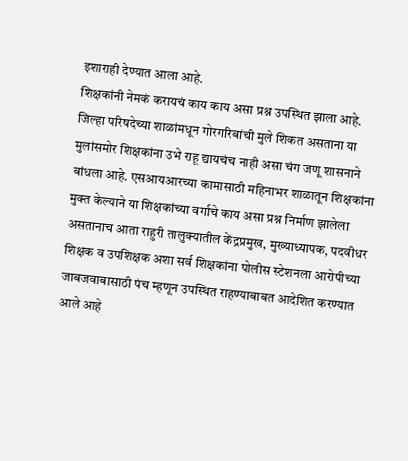इशाराही देण्यात आला आहे.
शिक्षकांनी नेमकं करायचं काय काय असा प्रश्न उपस्थित झाला आहे. जिल्हा परिषदेच्या शाळांमधून गोरगरिबांची मुले शिकत असताना या मुलांसमोर शिक्षकांना उभे राहू द्यायचंच नाही असा चंग जणू शासनाने बांधला आहे. एसआयआरच्या कामासाठी महिनाभर शाळातून शिक्षकांना मुक्त केल्याने या शिक्षकांच्या वर्गाचे काय असा प्रश्न निर्माण झालेला असतानाच आता राहुरी तालुक्यातील केंद्रप्रमुख, मुख्याध्यापक, पदवीधर शिक्षक व उपशिक्षक अशा सर्व शिक्षकांना पोलीस स्टेशनला आरोपीच्या जाबजवाबासाठी पंच म्हणून उपस्थित राहण्याबाबत आदेशित करण्यात आले आहे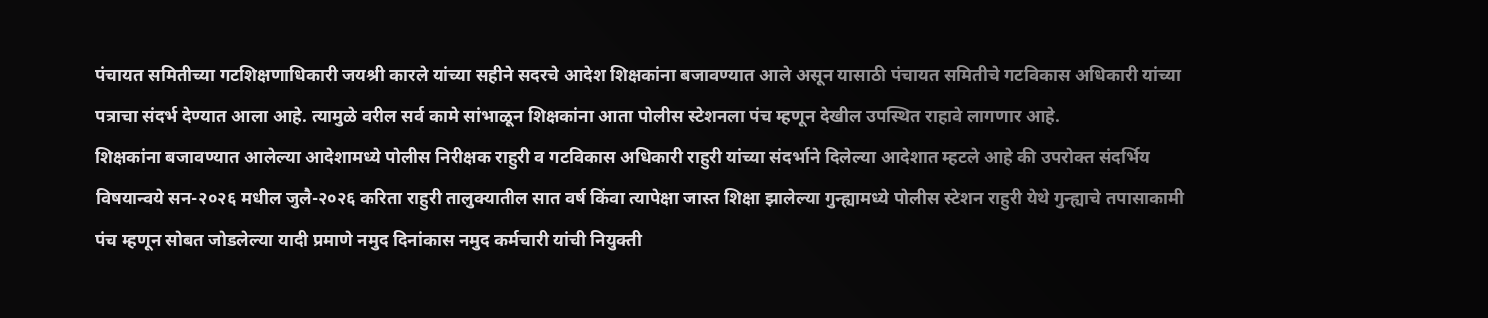पंचायत समितीच्या गटशिक्षणाधिकारी जयश्री कारले यांच्या सहीने सदरचे आदेश शिक्षकांना बजावण्यात आले असून यासाठी पंचायत समितीचे गटविकास अधिकारी यांच्या पत्राचा संदर्भ देण्यात आला आहे. त्यामुळे वरील सर्व कामे सांभाळून शिक्षकांना आता पोलीस स्टेशनला पंच म्हणून देखील उपस्थित राहावे लागणार आहे.
शिक्षकांना बजावण्यात आलेल्या आदेशामध्ये पोलीस निरीक्षक राहुरी व गटविकास अधिकारी राहुरी यांच्या संदर्भाने दिलेल्या आदेशात म्हटले आहे की उपरोक्त संदर्भिय विषयान्वये सन-२०२६ मधील जुलै-२०२६ करिता राहुरी तालुक्यातील सात वर्ष किंवा त्यापेक्षा जास्त शिक्षा झालेल्या गुन्ह्यामध्ये पोलीस स्टेशन राहुरी येथे गुन्ह्याचे तपासाकामी पंच म्हणून सोबत जोडलेल्या यादी प्रमाणे नमुद दिनांकास नमुद कर्मचारी यांची नियुक्ती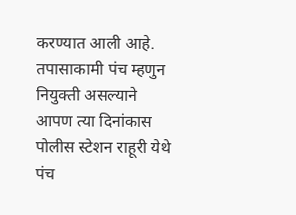करण्यात आली आहे. तपासाकामी पंच म्हणुन नियुक्ती असल्याने आपण त्या दिनांकास पोलीस स्टेशन राहूरी येथे पंच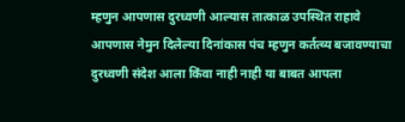म्हणुन आपणास दुरध्वणी आल्यास तात्काळ उपस्थित राहावे आपणास नेमुन दिलेल्या दिनांकास पंच म्हणुन कर्तत्व्य बजावण्याचा दुरध्वणी संदेश आला किंवा नाही नाही या बाबत आपला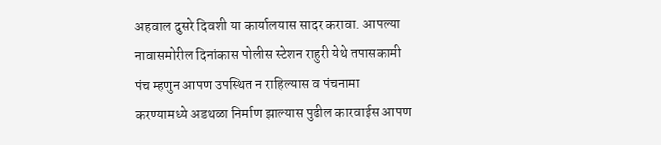अहवाल दुसरे दिवशी या कार्यालयास सादर करावा. आपल्या नावासमोरील दिनांकास पोलीस स्टेशन राहुरी येथे तपासकामी पंच म्हणुन आपण उपस्थित न राहिल्यास व पंचनामा करण्यामध्ये अडथळा निर्माण झाल्यास पुढील कारवाईस आपण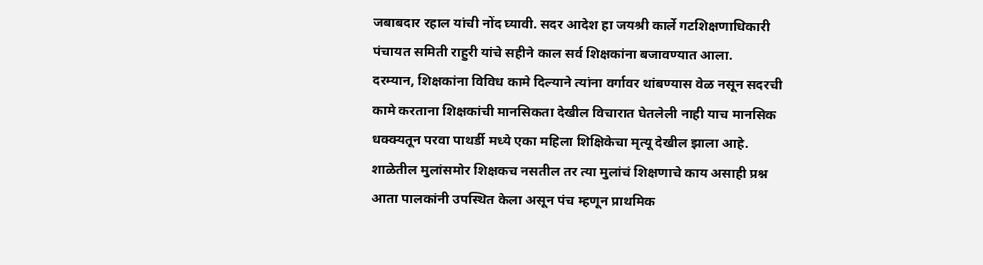जबाबदार रहाल यांची नोंद घ्यावी. सदर आदेश हा जयश्री कार्ले गटशिक्षणाधिकारी पंचायत समिती राहुरी यांचे सहीने काल सर्व शिक्षकांना बजावण्यात आला.
दरम्यान, शिक्षकांना विविध कामे दिल्याने त्यांना वर्गावर थांबण्यास वेळ नसून सदरची कामे करताना शिक्षकांची मानसिकता देखील विचारात घेतलेली नाही याच मानसिक धक्क्यतून परवा पाथर्डी मध्ये एका महिला शिक्षिकेचा मृत्यू देखील झाला आहे. शाळेतील मुलांसमोर शिक्षकच नसतील तर त्या मुलांचं शिक्षणाचे काय असाही प्रश्न आता पालकांनी उपस्थित केला असून पंच म्हणून प्राथमिक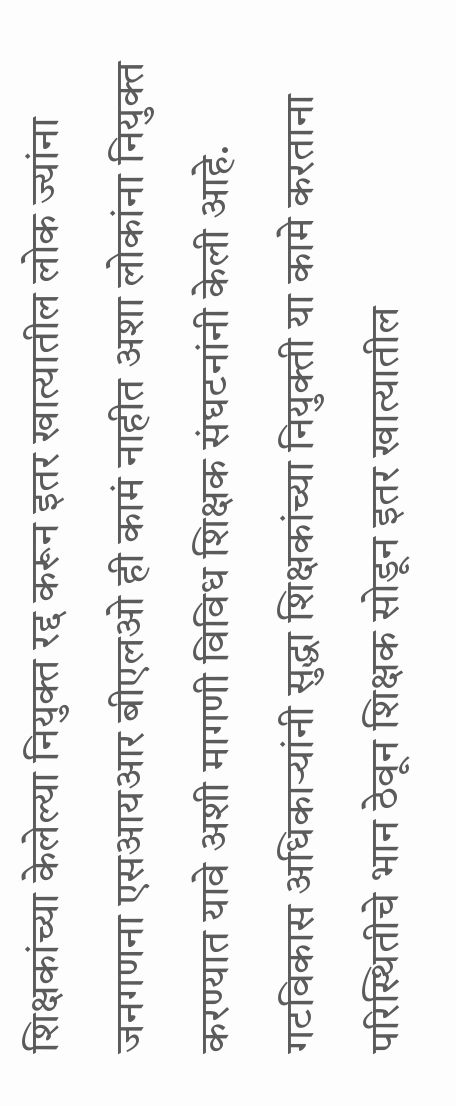शिक्षकांच्या केलेल्या नियुक्त रद्द करून इतर खात्यातील लोक ज्यांना जनगणना एसआयआर बीएलओ ही कामं नाहीत अशा लोकांना नियुक्त करण्यात यावे अशी मागणी विविध शिक्षक संघटनांनी केली आहे. गटविकास अधिकाऱ्यांनी सुद्धा शिक्षकांच्या नियुक्ती या कामे करताना परिस्थितीचे भान ठेवून शिक्षक सोडून इतर खात्यातील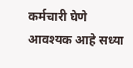कर्मचारी घेणे आवश्यक आहे सध्या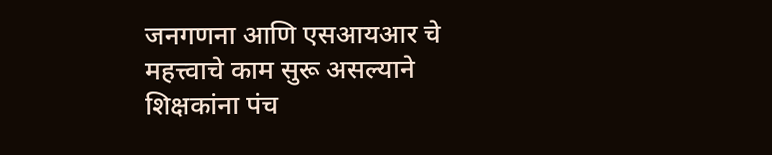जनगणना आणि एसआयआर चे महत्त्वाचे काम सुरू असल्याने शिक्षकांना पंच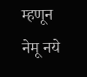म्हणून नेमू नये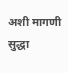अशी मागणी सुद्धा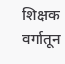शिक्षक वर्गातून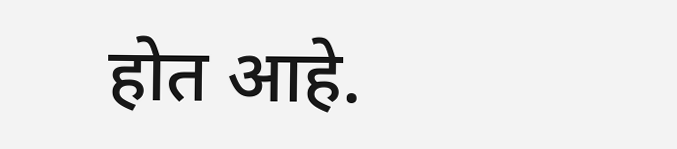होत आहे.